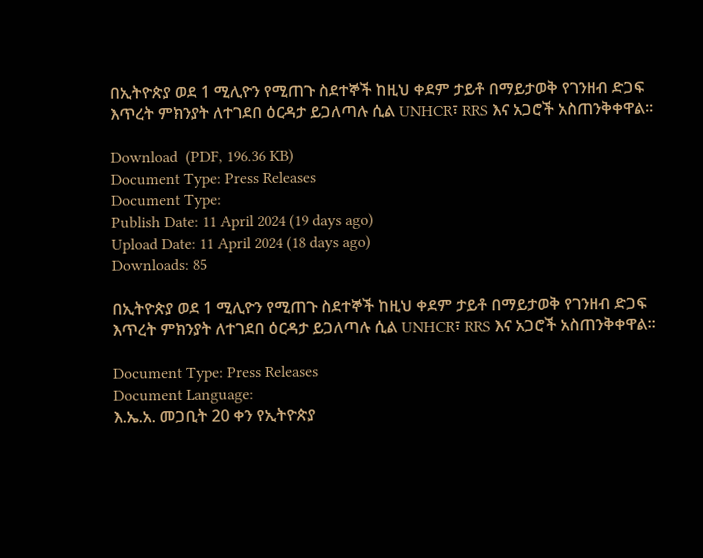በኢትዮጵያ ወደ 1 ሚሊዮን የሚጠጉ ስደተኞች ከዚህ ቀደም ታይቶ በማይታወቅ የገንዘብ ድጋፍ እጥረት ምክንያት ለተገደበ ዕርዳታ ይጋለጣሉ ሲል UNHCR፣ RRS እና አጋሮች አስጠንቅቀዋል።

Download  (PDF, 196.36 KB)
Document Type: Press Releases
Document Type:
Publish Date: 11 April 2024 (19 days ago)
Upload Date: 11 April 2024 (18 days ago)
Downloads: 85

በኢትዮጵያ ወደ 1 ሚሊዮን የሚጠጉ ስደተኞች ከዚህ ቀደም ታይቶ በማይታወቅ የገንዘብ ድጋፍ እጥረት ምክንያት ለተገደበ ዕርዳታ ይጋለጣሉ ሲል UNHCR፣ RRS እና አጋሮች አስጠንቅቀዋል።

Document Type: Press Releases
Document Language:
እ.ኤ.አ. መጋቢት 20 ቀን የኢትዮጵያ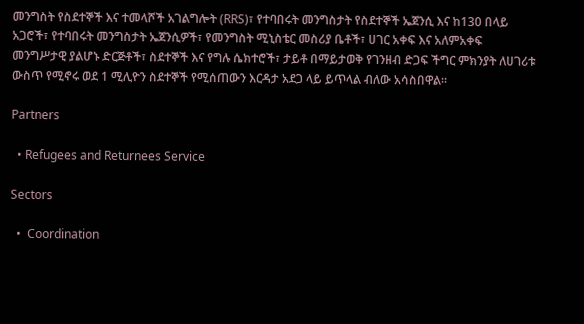መንግስት የስደተኞች እና ተመላሾች አገልግሎት (RRS)፣ የተባበሩት መንግስታት የስደተኞች ኤጀንሲ እና ከ130 በላይ አጋሮች፣ የተባበሩት መንግስታት ኤጀንሲዎች፣ የመንግስት ሚኒስቴር መስሪያ ቤቶች፣ ሀገር አቀፍ እና አለምአቀፍ መንግሥታዊ ያልሆኑ ድርጅቶች፣ ስደተኞች እና የግሉ ሴክተሮች፣ ታይቶ በማይታወቅ የገንዘብ ድጋፍ ችግር ምክንያት ለሀገሪቱ ውስጥ የሚኖሩ ወደ 1 ሚሊዮን ስደተኞች የሚሰጠውን እርዳታ አደጋ ላይ ይጥላል ብለው አሳስበዋል።

Partners

  • Refugees and Returnees Service

Sectors

  •  Coordination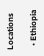Locations

  • Ethiopia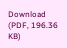Download  (PDF, 196.36 KB)